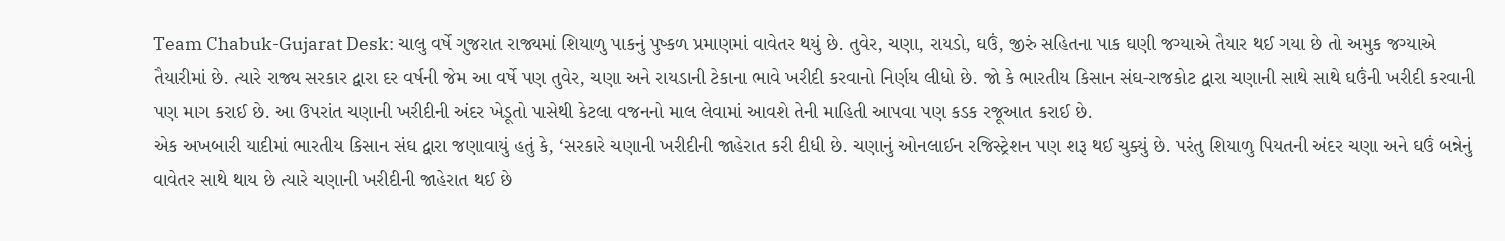Team Chabuk-Gujarat Desk: ચાલુ વર્ષે ગુજરાત રાજ્યમાં શિયાળુ પાકનું પુષ્કળ પ્રમાણમાં વાવેતર થયું છે. તુવેર, ચણા, રાયડો, ઘઉં, જીરું સહિતના પાક ઘણી જગ્યાએ તૈયાર થઈ ગયા છે તો અમુક જગ્યાએ તૈયારીમાં છે. ત્યારે રાજ્ય સરકાર દ્વારા દર વર્ષની જેમ આ વર્ષે પણ તુવેર, ચણા અને રાયડાની ટેકાના ભાવે ખરીદી કરવાનો નિર્ણય લીધો છે. જો કે ભારતીય કિસાન સંઘ-રાજકોટ દ્વારા ચણાની સાથે સાથે ઘઉંની ખરીદી કરવાની પણ માગ કરાઈ છે. આ ઉપરાંત ચણાની ખરીદીની અંદર ખેડૂતો પાસેથી કેટલા વજનનો માલ લેવામાં આવશે તેની માહિતી આપવા પણ કડક રજૂઆત કરાઈ છે.
એક અખબારી યાદીમાં ભારતીય કિસાન સંઘ દ્વારા જણાવાયું હતું કે, ‘સરકારે ચણાની ખરીદીની જાહેરાત કરી દીધી છે. ચણાનું ઓનલાઈન રજિસ્ટ્રેશન પણ શરૂ થઈ ચુક્યું છે. પરંતુ શિયાળુ પિયતની અંદર ચણા અને ઘઉં બન્નેનું વાવેતર સાથે થાય છે ત્યારે ચણાની ખરીદીની જાહેરાત થઈ છે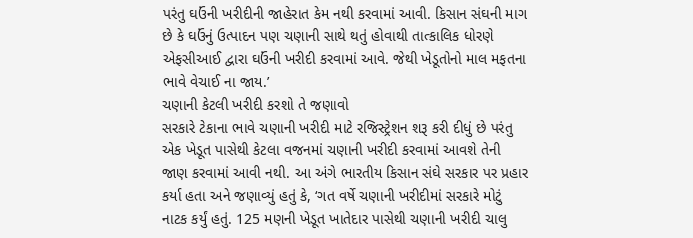પરંતુ ઘઉંની ખરીદીની જાહેરાત કેમ નથી કરવામાં આવી. કિસાન સંઘની માગ છે કે ઘઉંનું ઉત્પાદન પણ ચણાની સાથે થતું હોવાથી તાત્કાલિક ધોરણે એફસીઆઈ દ્વારા ઘઉંની ખરીદી કરવામાં આવે. જેથી ખેડૂતોનો માલ મફતના ભાવે વેચાઈ ના જાય.’
ચણાની કેટલી ખરીદી કરશો તે જણાવો
સરકારે ટેકાના ભાવે ચણાની ખરીદી માટે રજિસ્ટ્રેશન શરૂ કરી દીધું છે પરંતુ એક ખેડૂત પાસેથી કેટલા વજનમાં ચણાની ખરીદી કરવામાં આવશે તેની જાણ કરવામાં આવી નથી. આ અંગે ભારતીય કિસાન સંઘે સરકાર પર પ્રહાર કર્યા હતા અને જણાવ્યું હતું કે, ‘ગત વર્ષે ચણાની ખરીદીમાં સરકારે મોટું નાટક કર્યું હતું. 125 મણની ખેડૂત ખાતેદાર પાસેથી ચણાની ખરીદી ચાલુ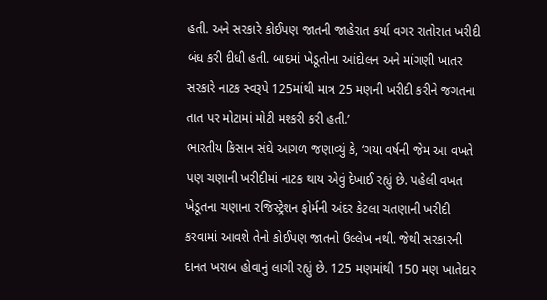હતી. અને સરકારે કોઈપણ જાતની જાહેરાત કર્યા વગર રાતોરાત ખરીદી બંધ કરી દીધી હતી. બાદમાં ખેડૂતોના આંદોલન અને માંગણી ખાતર સરકારે નાટક સ્વરૂપે 125માંથી માત્ર 25 મણની ખરીદી કરીને જગતના તાત પર મોટામાં મોટી મશ્કરી કરી હતી.’
ભારતીય કિસાન સંઘે આગળ જણાવ્યું કે, ‘ગયા વર્ષની જેમ આ વખતે પણ ચણાની ખરીદીમાં નાટક થાય એવું દેખાઈ રહ્યું છે. પહેલી વખત ખેડૂતના ચણાના રજિસ્ટ્રેશન ફોર્મની અંદર કેટલા ચતણાની ખરીદી કરવામાં આવશે તેનો કોઈપણ જાતનો ઉલ્લેખ નથી. જેથી સરકારની દાનત ખરાબ હોવાનું લાગી રહ્યું છે. 125 મણમાંથી 150 મણ ખાતેદાર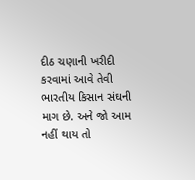દીઠ ચણાની ખરીદી કરવામાં આવે તેવી ભારતીય કિસાન સંઘની માગ છે. અને જો આમ નહીં થાય તો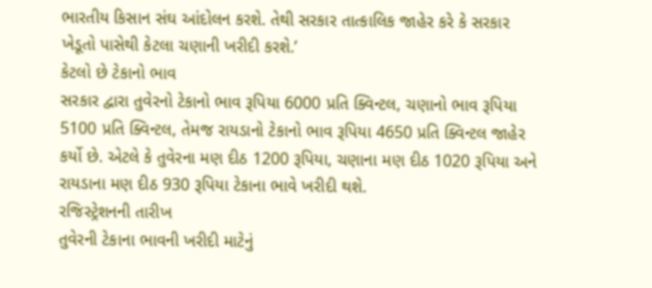ભારતીય કિસાન સંઘ આંદોલન કરશે. તેથી સરકાર તાત્કાલિક જાહેર કરે કે સરકાર ખેડૂતો પાસેથી કેટલા ચણાની ખરીદી કરશે.’
કેટલો છે ટેકાનો ભાવ
સરકાર દ્વારા તુવેરનો ટેકાનો ભાવ રૂપિયા 6000 પ્રતિ ક્વિન્ટલ, ચણાનો ભાવ રૂપિયા 5100 પ્રતિ ક્વિન્ટલ, તેમજ રાયડાનો ટેકાનો ભાવ રૂપિયા 4650 પ્રતિ ક્વિન્ટલ જાહેર કર્યો છે. એટલે કે તુવેરના મણ દીઠ 1200 રૂપિયા, ચણાના મણ દીઠ 1020 રૂપિયા અને રાયડાના મણ દીઠ 930 રૂપિયા ટેકાના ભાવે ખરીદી થશે.
રજિસ્ટ્રેશનની તારીખ
તુવેરની ટેકાના ભાવની ખરીદી માટેનું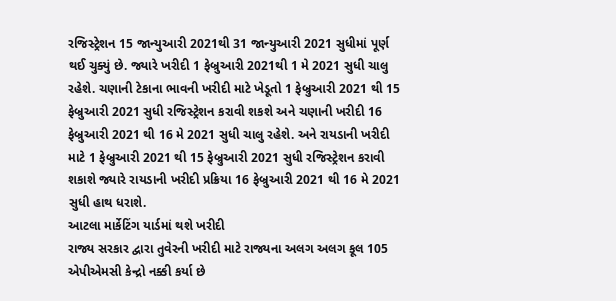રજિસ્ટ્રેશન 15 જાન્યુઆરી 2021થી 31 જાન્યુઆરી 2021 સુધીમાં પૂર્ણ થઈ ચુક્યું છે. જ્યારે ખરીદી 1 ફેબ્રુઆરી 2021થી 1 મે 2021 સુધી ચાલુ રહેશે. ચણાની ટેકાના ભાવની ખરીદી માટે ખેડૂતો 1 ફેબ્રુઆરી 2021 થી 15 ફેબ્રુઆરી 2021 સુધી રજિસ્ટ્રેશન કરાવી શકશે અને ચણાની ખરીદી 16 ફેબ્રુઆરી 2021 થી 16 મે 2021 સુધી ચાલુ રહેશે. અને રાયડાની ખરીદી માટે 1 ફેબ્રુઆરી 2021 થી 15 ફેબ્રુઆરી 2021 સુધી રજિસ્ટ્રેશન કરાવી શકાશે જ્યારે રાયડાની ખરીદી પ્રક્રિયા 16 ફેબ્રુઆરી 2021 થી 16 મે 2021 સુધી હાથ ધરાશે.
આટલા માર્કેટિંગ યાર્ડમાં થશે ખરીદી
રાજ્ય સરકાર દ્વારા તુવેરની ખરીદી માટે રાજ્યના અલગ અલગ કૂલ 105 એપીએમસી કેન્દ્રો નક્કી કર્યા છે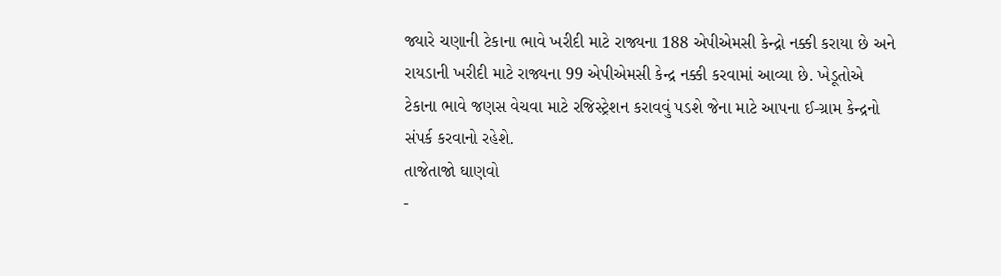જ્યારે ચણાની ટેકાના ભાવે ખરીદી માટે રાજ્યના 188 એપીએમસી કેન્દ્રો નક્કી કરાયા છે અને રાયડાની ખરીદી માટે રાજ્યના 99 એપીએમસી કેન્દ્ર નક્કી કરવામાં આવ્યા છે. ખેડૂતોએ ટેકાના ભાવે જણસ વેચવા માટે રજિસ્ટ્રેશન કરાવવું પડશે જેના માટે આપના ઈ-ગ્રામ કેન્દ્રનો સંપર્ક કરવાનો રહેશે.
તાજેતાજો ઘાણવો
-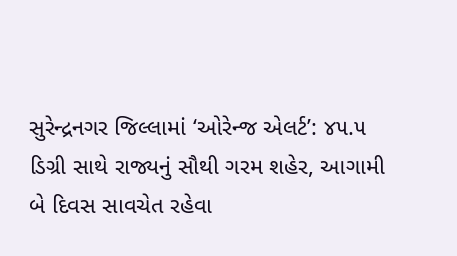સુરેન્દ્રનગર જિલ્લામાં ‘ઓરેન્જ એલર્ટ’: ૪૫.૫ ડિગ્રી સાથે રાજ્યનું સૌથી ગરમ શહેર, આગામી બે દિવસ સાવચેત રહેવા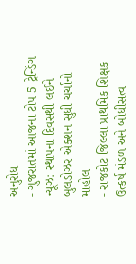અનુરોધ
- ગુજરાતમાં આજના ટોપ 5 ટ્રેન્ડિંગ ન્યૂઝ: સ્થાપના દિવસથી લઈને બુલડોઝર એક્શન સુધી ચર્ચાનો માહોલ
- રાજકોટ જિલ્લા પ્રાથમિક શિક્ષક ઉત્કર્ષ મંડળ અને બોધીસત્વ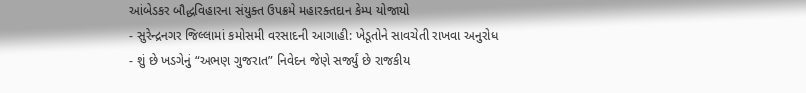આંબેડકર બૌદ્ધવિહારના સંયુક્ત ઉપક્રમે મહારક્તદાન કેમ્પ યોજાયો
- સુરેન્દ્રનગર જિલ્લામાં કમોસમી વરસાદની આગાહી: ખેડૂતોને સાવચેતી રાખવા અનુરોધ
- શું છે ખડગેનું “અભણ ગુજરાત” નિવેદન જેણે સર્જ્યું છે રાજકીય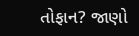તોફાન? જાણો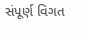સંપૂર્ણ વિગત